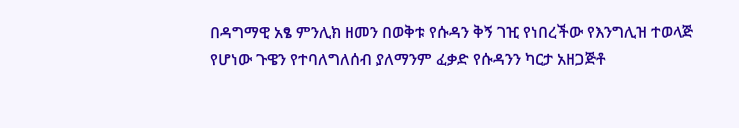በዳግማዊ አፄ ምንሊክ ዘመን በወቅቱ የሱዳን ቅኝ ገዢ የነበረችው የእንግሊዝ ተወላጅ የሆነው ጉዌን የተባለግለሰብ ያለማንም ፈቃድ የሱዳንን ካርታ አዘጋጅቶ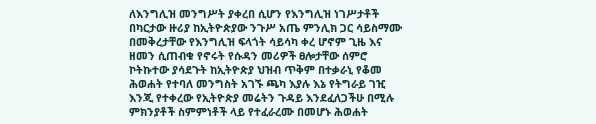ለእንግሊዝ መንግሥት ያቀረበ ሲሆን የእንግሊዝ ነገሥታቶች በካርታው ዙሪያ ከኢትዮጵያው ንጉሥ አጤ ምንሊክ ጋር ሳይስማሙ በመቅረታቸው የእንግሊዝ ፍላጎት ሳይሳካ ቀረ ሆኖም ጊዜ እና ዘመን ሲጠብቁ የኖሩት የሱዳን መሪዎች ፀሎታቸው ሰምሮ ኮትኩተው ያሳደጉት ከኢትዮጵያ ህዝብ ጥቅም በተቃራኒ የቆመ ሕወሐት የተባለ መንግስት አገኙ ጫካ እያሉ እኔ የትግራይ ገዢ እንጂ የተቀረው የኢትዮጵያ መሬትን ጉዳይ እንደፈለጋችሁ በሚሉ ምክንያቶች ስምምነቶች ላይ የተፈራረሙ በመሆኑ ሕወሐት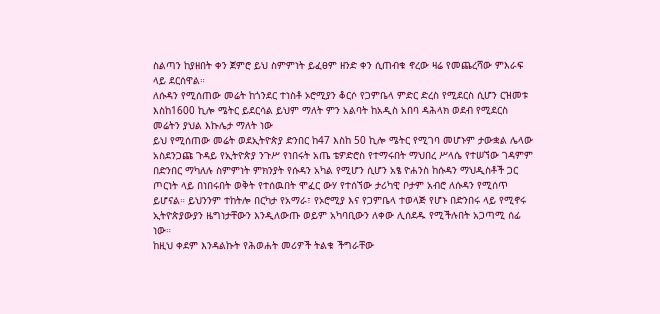ስልጣን ከያዘበት ቀን ጀምሮ ይህ ስምምነት ይፈፀም ዘንድ ቀን ሲጠብቁ ኖረው ዛሬ የመጨረሻው ምእራፍ ላይ ደርሰዋል።
ለሱዳን የሚሰጠው መሬት ከጎንደር ተነስቶ ኦሮሚያን ቆርሶ የጋምቤላ ምድር ድረስ የሚደርስ ሲሆን ርዝመቱ እስከ1600 ኪሎ ሜትር ይደርሳል ይህም ማለት ምን አልባት ከአዲስ አበባ ዳሕላክ ወደብ የሚደርስ መሬትን ያህል እኩሌታ ማለት ነው
ይህ የሚሰጠው መሬት ወደኢትዮጵያ ድንበር ከ47 እስከ 50 ኪሎ ሜትር የሚገባ መሆኑም ታውቋል ሌላው አስደንጋጩ ጉዳይ የኢትዮጵያ ንጉሥ የነበሩት አጤ ቴዎድሮስ የተማሩበት ማህበረ ሥላሴ የተሠኘው ገዳምም በድንበር ማካለሉ ስምምነት ምክንያት የሱዳን አካል የሚሆን ሲሆን አፄ ዮሐንስ ከሱዳን ማህዲስቶች ጋር ጦርነት ላይ በነበሩበት ወቅት የተሰዉበት ሞፈር ውሃ የተሰኘው ታሪካዊ ቦታም አብሮ ለሱዳን የሚሰጥ ይሆናል። ይህንንም ተከትሎ በርካታ የአማራ፣ የኦሮሚያ እና የጋምቤላ ተወላጅ የሆኑ በድንበሩ ላይ የሚኖሩ ኢትዮጵያውያን ዜግነታቸውን እንዲለውጡ ወይም አካባቢውን ለቀው ሊሰደዱ የሚችሉበት አጋጣሚ ሰፊ ነው።
ከዚህ ቀደም እንዳልኩት የሕወሐት መሪዎች ትልቁ ችግራቸው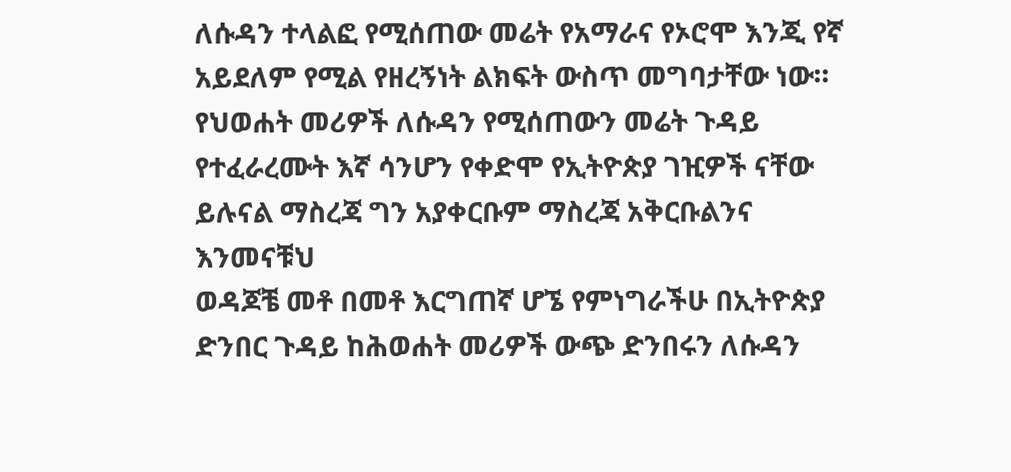ለሱዳን ተላልፎ የሚሰጠው መሬት የአማራና የኦሮሞ እንጂ የኛ አይደለም የሚል የዘረኝነት ልክፍት ውስጥ መግባታቸው ነው።
የህወሐት መሪዎች ለሱዳን የሚሰጠውን መሬት ጉዳይ የተፈራረሙት እኛ ሳንሆን የቀድሞ የኢትዮጵያ ገዢዎች ናቸው ይሉናል ማስረጃ ግን አያቀርቡም ማስረጃ አቅርቡልንና እንመናቹህ
ወዳጆቼ መቶ በመቶ እርግጠኛ ሆኜ የምነግራችሁ በኢትዮጵያ ድንበር ጉዳይ ከሕወሐት መሪዎች ውጭ ድንበሩን ለሱዳን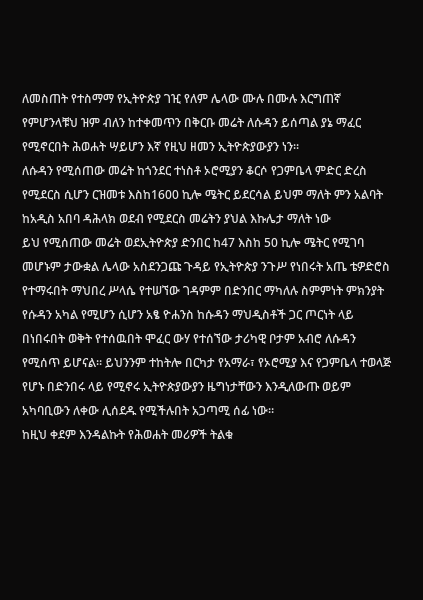ለመስጠት የተስማማ የኢትዮጵያ ገዢ የለም ሌላው ሙሉ በሙሉ እርግጠኛ የምሆንላቹህ ዝም ብለን ከተቀመጥን በቅርቡ መሬት ለሱዳን ይሰጣል ያኔ ማፈር የሚኖርበት ሕወሐት ሣይሆን እኛ የዚህ ዘመን ኢትዮጵያውያን ነን።
ለሱዳን የሚሰጠው መሬት ከጎንደር ተነስቶ ኦሮሚያን ቆርሶ የጋምቤላ ምድር ድረስ የሚደርስ ሲሆን ርዝመቱ እስከ1600 ኪሎ ሜትር ይደርሳል ይህም ማለት ምን አልባት ከአዲስ አበባ ዳሕላክ ወደብ የሚደርስ መሬትን ያህል እኩሌታ ማለት ነው
ይህ የሚሰጠው መሬት ወደኢትዮጵያ ድንበር ከ47 እስከ 50 ኪሎ ሜትር የሚገባ መሆኑም ታውቋል ሌላው አስደንጋጩ ጉዳይ የኢትዮጵያ ንጉሥ የነበሩት አጤ ቴዎድሮስ የተማሩበት ማህበረ ሥላሴ የተሠኘው ገዳምም በድንበር ማካለሉ ስምምነት ምክንያት የሱዳን አካል የሚሆን ሲሆን አፄ ዮሐንስ ከሱዳን ማህዲስቶች ጋር ጦርነት ላይ በነበሩበት ወቅት የተሰዉበት ሞፈር ውሃ የተሰኘው ታሪካዊ ቦታም አብሮ ለሱዳን የሚሰጥ ይሆናል። ይህንንም ተከትሎ በርካታ የአማራ፣ የኦሮሚያ እና የጋምቤላ ተወላጅ የሆኑ በድንበሩ ላይ የሚኖሩ ኢትዮጵያውያን ዜግነታቸውን እንዲለውጡ ወይም አካባቢውን ለቀው ሊሰደዱ የሚችሉበት አጋጣሚ ሰፊ ነው።
ከዚህ ቀደም እንዳልኩት የሕወሐት መሪዎች ትልቁ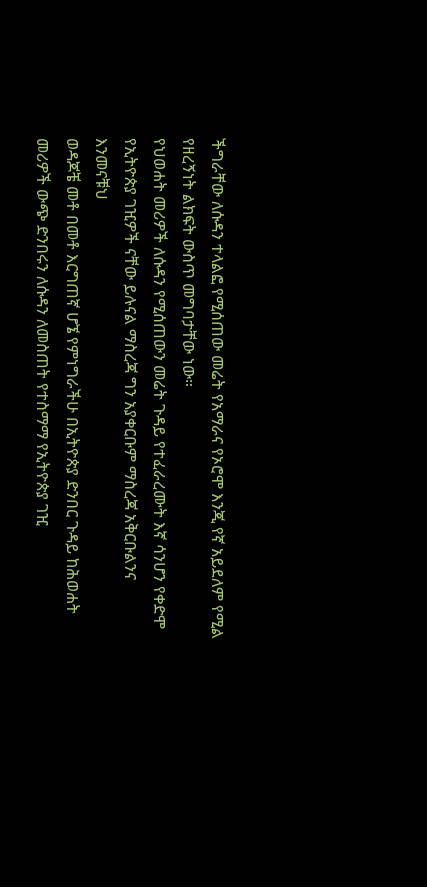ችግራቸው ለሱዳን ተላልፎ የሚሰጠው መሬት የአማራና የኦሮሞ እንጂ የኛ አይደለም የሚል የዘረኝነት ልክፍት ውስጥ መግባታቸው ነው።
የህወሐት መሪዎች ለሱዳን የሚሰጠውን መሬት ጉዳይ የተፈራረሙት እኛ ሳንሆን የቀድሞ የኢትዮጵያ ገዢዎች ናቸው ይሉናል ማስረጃ ግን አያቀርቡም ማስረጃ አቅርቡልንና እንመናቹህ
ወዳጆቼ መቶ በመቶ እርግጠኛ ሆኜ የምነግራችሁ በኢትዮጵያ ድንበር ጉዳይ ከሕወሐት መሪዎች ውጭ ድንበሩን ለሱዳን ለመስጠት የተስማማ የኢትዮጵያ ገዢ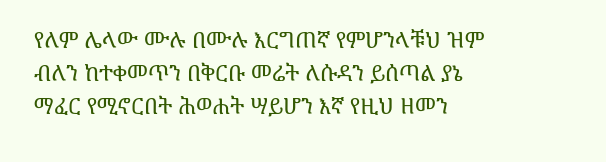የለም ሌላው ሙሉ በሙሉ እርግጠኛ የምሆንላቹህ ዝም ብለን ከተቀመጥን በቅርቡ መሬት ለሱዳን ይሰጣል ያኔ ማፈር የሚኖርበት ሕወሐት ሣይሆን እኛ የዚህ ዘመን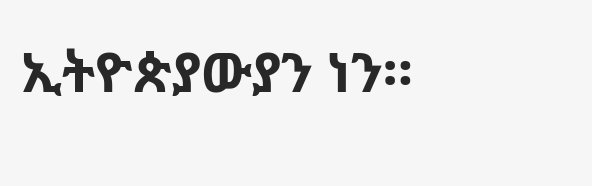ኢትዮጵያውያን ነን።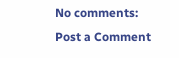No comments:
Post a Comment